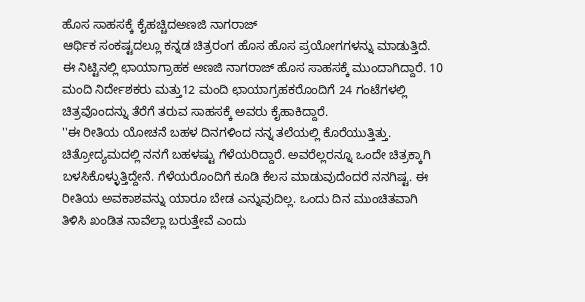ಹೊಸ ಸಾಹಸಕ್ಕೆ ಕೈಹಚ್ಚಿದಅಣಜಿ ನಾಗರಾಜ್
ಆರ್ಥಿಕ ಸಂಕಷ್ಟದಲ್ಲೂ ಕನ್ನಡ ಚಿತ್ರರಂಗ ಹೊಸ ಹೊಸ ಪ್ರಯೋಗಗಳನ್ನು ಮಾಡುತ್ತಿದೆ. ಈ ನಿಟ್ಟಿನಲ್ಲಿ ಛಾಯಾಗ್ರಾಹಕ ಅಣಜಿ ನಾಗರಾಜ್ ಹೊಸ ಸಾಹಸಕ್ಕೆ ಮುಂದಾಗಿದ್ದಾರೆ. 10 ಮಂದಿ ನಿರ್ದೇಶಕರು ಮತ್ತು12 ಮಂದಿ ಛಾಯಾಗ್ರಹಕರೊಂದಿಗೆ 24 ಗಂಟೆಗಳಲ್ಲಿ ಚಿತ್ರವೊಂದನ್ನು ತೆರೆಗೆ ತರುವ ಸಾಹಸಕ್ಕೆ ಅವರು ಕೈಹಾಕಿದ್ದಾರೆ.
''ಈ ರೀತಿಯ ಯೋಚನೆ ಬಹಳ ದಿನಗಳಿಂದ ನನ್ನ ತಲೆಯಲ್ಲಿ ಕೊರೆಯುತ್ತಿತ್ತು. ಚಿತ್ರೋದ್ಯಮದಲ್ಲಿ ನನಗೆ ಬಹಳಷ್ಟು ಗೆಳೆಯರಿದ್ದಾರೆ. ಅವರೆಲ್ಲರನ್ನೂ ಒಂದೇ ಚಿತ್ರಕ್ಕಾಗಿ ಬಳಸಿಕೊಳ್ಳುತ್ತಿದ್ದೇನೆ. ಗೆಳೆಯರೊಂದಿಗೆ ಕೂಡಿ ಕೆಲಸ ಮಾಡುವುದೆಂದರೆ ನನಗಿಷ್ಟ. ಈ ರೀತಿಯ ಅವಕಾಶವನ್ನು ಯಾರೂ ಬೇಡ ಎನ್ನುವುದಿಲ್ಲ. ಒಂದು ದಿನ ಮುಂಚಿತವಾಗಿ ತಿಳಿಸಿ ಖಂಡಿತ ನಾವೆಲ್ಲಾ ಬರುತ್ತೇವೆ ಎಂದು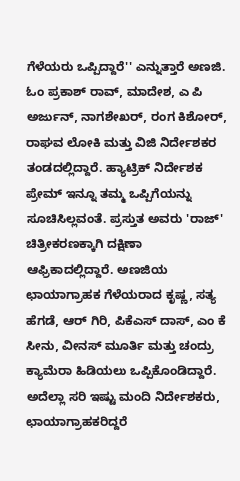ಗೆಳೆಯರು ಒಪ್ಪಿದ್ದಾರೆ'' ಎನ್ನುತ್ತಾರೆ ಅಣಜಿ.
ಓಂ ಪ್ರಕಾಶ್ ರಾವ್, ಮಾದೇಶ, ಎ ಪಿ ಅರ್ಜುನ್, ನಾಗಶೇಖರ್, ರಂಗ ಕಿಶೋರ್, ರಾಘವ ಲೋಕಿ ಮತ್ತು ವಿಜಿ ನಿರ್ದೇಶಕರ ತಂಡದಲ್ಲಿದ್ದಾರೆ. ಹ್ಯಾಟ್ರಿಕ್ ನಿರ್ದೇಶಕ ಪ್ರೇಮ್ ಇನ್ನೂ ತಮ್ಮ ಒಪ್ಪಿಗೆಯನ್ನು ಸೂಚಿಸಿಲ್ಲವಂತೆ. ಪ್ರಸ್ತುತ ಅವರು 'ರಾಜ್' ಚಿತ್ರೀಕರಣಕ್ಕಾಗಿ ದಕ್ಷಿಣಾ ಆಫ್ರಿಕಾದಲ್ಲಿದ್ದಾರೆ. ಅಣಜಿಯ ಛಾಯಾಗ್ರಾಹಕ ಗೆಳೆಯರಾದ ಕೃಷ್ಣ, ಸತ್ಯ ಹೆಗಡೆ, ಆರ್ ಗಿರಿ, ಪಿಕೆಎಸ್ ದಾಸ್, ಎಂ ಕೆ ಸೀನು, ವೀನಸ್ ಮೂರ್ತಿ ಮತ್ತು ಚಂದ್ರು ಕ್ಯಾಮೆರಾ ಹಿಡಿಯಲು ಒಪ್ಪಿಕೊಂಡಿದ್ದಾರೆ.
ಅದೆಲ್ಲಾ ಸರಿ ಇಷ್ಟು ಮಂದಿ ನಿರ್ದೇಶಕರು, ಛಾಯಾಗ್ರಾಹಕರಿದ್ದರೆ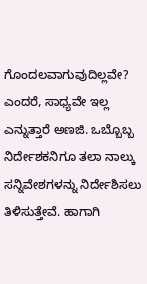ಗೊಂದಲವಾಗುವುದಿಲ್ಲವೇ? ಎಂದರೆ, ಸಾಧ್ಯವೇ ಇಲ್ಲ ಎನ್ನುತ್ತಾರೆ ಅಣಜಿ. ಒಬ್ಬೊಬ್ಬ ನಿರ್ದೇಶಕನಿಗೂ ತಲಾ ನಾಲ್ಕು ಸನ್ನಿವೇಶಗಳನ್ನು ನಿರ್ದೇಶಿಸಲು ತಿಳಿಸುತ್ತೇವೆ. ಹಾಗಾಗಿ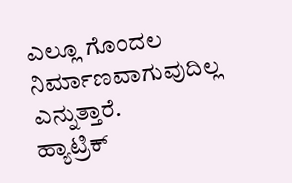ಎಲ್ಲೂ ಗೊಂದಲ ನಿರ್ಮಾಣವಾಗುವುದಿಲ್ಲ ಎನ್ನುತ್ತಾರೆ.
ಹ್ಯಾಟ್ರಿಕ್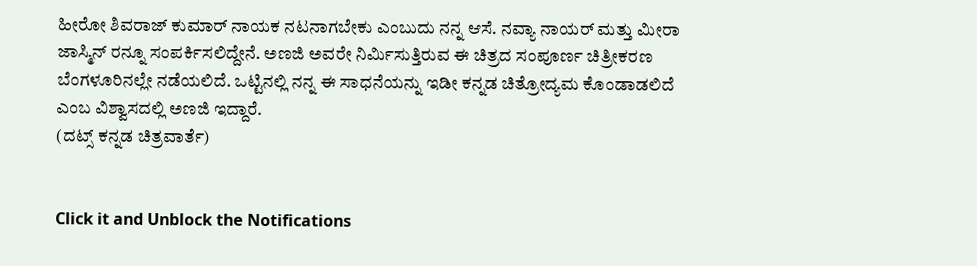ಹೀರೋ ಶಿವರಾಜ್ ಕುಮಾರ್ ನಾಯಕ ನಟನಾಗಬೇಕು ಎಂಬುದು ನನ್ನ ಆಸೆ. ನವ್ಯಾ ನಾಯರ್ ಮತ್ತು ಮೀರಾ ಜಾಸ್ಮಿನ್ ರನ್ನೂ ಸಂಪರ್ಕಿಸಲಿದ್ದೇನೆ. ಅಣಜಿ ಅವರೇ ನಿರ್ಮಿಸುತ್ತಿರುವ ಈ ಚಿತ್ರದ ಸಂಪೂರ್ಣ ಚಿತ್ರೀಕರಣ ಬೆಂಗಳೂರಿನಲ್ಲೇ ನಡೆಯಲಿದೆ. ಒಟ್ಟಿನಲ್ಲಿ ನನ್ನ ಈ ಸಾಧನೆಯನ್ನು ಇಡೀ ಕನ್ನಡ ಚಿತ್ರೋದ್ಯಮ ಕೊಂಡಾಡಲಿದೆ ಎಂಬ ವಿಶ್ವಾಸದಲ್ಲಿ ಅಣಜಿ ಇದ್ದಾರೆ.
(ದಟ್ಸ್ ಕನ್ನಡ ಚಿತ್ರವಾರ್ತೆ)


Click it and Unblock the Notifications